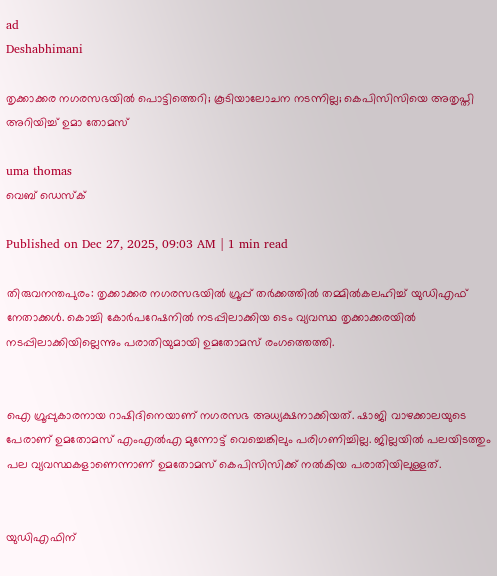ad
Deshabhimani

തൃക്കാക്കര നഗരസഭയിൽ പൊട്ടിത്തെറി; കൂടിയാലോചന നടന്നില്ല; കെപിസിസിയെ അതൃപ്തി അറിയിച്ച് ഉമാ തോമസ്

uma thomas
വെബ് ഡെസ്ക്

Published on Dec 27, 2025, 09:03 AM | 1 min read

തിരുവനന്തപുരം: തൃക്കാക്കര നഗരസഭയിൽ ഗ്രൂപ്പ് തർക്കത്തിൽ തമ്മിൽകലഹിച്ച് യുഡിഎഫ് നേതാക്കൾ. കൊച്ചി കോർപറേഷനിൽ നടപ്പിലാക്കിയ ടെം വ്യവസ്ഥ തൃക്കാക്കരയിൽ നടപ്പിലാക്കിയില്ലെന്നും പരാതിയുമായി ഉമതോമസ് രംഗത്തെത്തി.


ഐ ഗ്രൂപ്പുകാരനായ റാഷിദിനെയാണ് നഗരസഭ അധ്യക്ഷനാക്കിയത്. ഷാജി വാഴക്കാലയുടെ പേരാണ് ഉമതോമസ് എംഎൽഎ മുന്നോട്ട് വെച്ചെങ്കിലും പരിഗണിച്ചില്ല. ജില്ലയിൽ പലയിടത്തും പല വ്യവസ്ഥകളാണെന്നാണ് ഉമതോമസ് കെപിസിസിക്ക് നൽകിയ പരാതിയിലുള്ളത്.


യുഡിഎഫിന്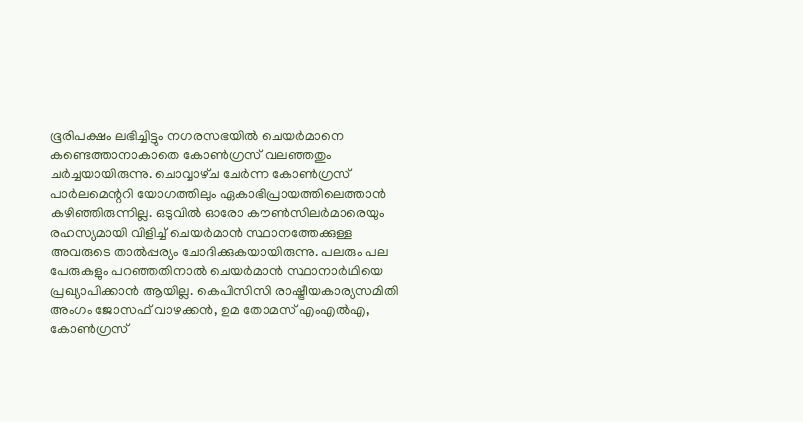ഭൂരിപക്ഷം ലഭിച്ചിട്ടും നഗരസഭയിൽ ചെയർമാനെ കണ്ടെത്താനാകാതെ കോൺഗ്രസ് വലഞ്ഞതും ചർച്ചയായിരുന്നു. ചൊവ്വാഴ്‌ച ചേർന്ന കോൺഗ്രസ് പാർലമെന്ററി യോഗത്തിലും ഏകാഭിപ്രായത്തിലെത്താൻ കഴിഞ്ഞിരുന്നില്ല. ഒടുവിൽ ഓരോ കൗൺസിലർമാരെയും രഹസ്യമായി വിളിച്ച്‌ ചെയർമാൻ സ്ഥാനത്തേക്കുള്ള അവരുടെ താൽപ്പര്യം ചോദിക്കുകയായിരുന്നു. പലരും പല പേരുകളും പറഞ്ഞതിനാൽ ചെയർമാൻ സ്ഥാനാർഥിയെ പ്രഖ്യാപിക്കാൻ ആയില്ല. കെപിസിസി രാഷ്ട്രീയകാര്യസമിതി അംഗം ജോസഫ് വാഴക്കൻ, ഉമ തോമസ് എംഎൽഎ, കോൺഗ്രസ്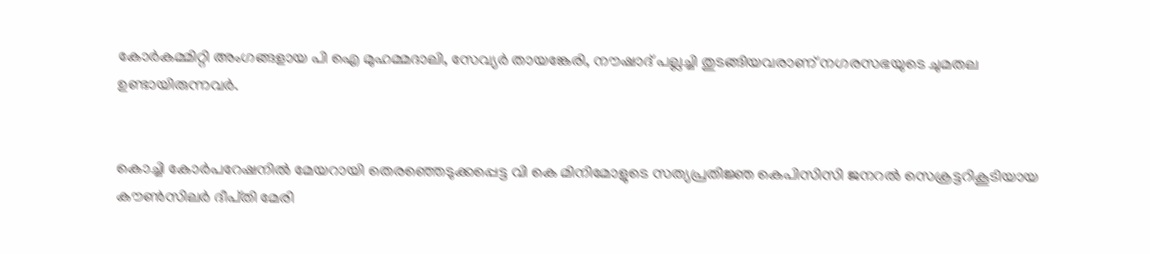കോർകമ്മിറ്റി അംഗങ്ങളായ പി ഐ മുഹമ്മദാലി, സേവ്യർ തായങ്കേരി, നൗഷാദ് പല്ലച്ചി തുടങ്ങിയവരാണ് നഗരസഭയുടെ ചുമതല ഉണ്ടായിരുന്നവർ.


കൊച്ചി കോർപറേഷനിൽ മേയറായി തെരഞ്ഞെടുക്കപ്പെട്ട വി കെ മിനിമോളുടെ സത്യപ്രതിജ്ഞ കെപിസിസി ജനറൽ സെക്രട്ടറികൂടിയായ ക‍ൗൺസിലർ ദീപ്‌തി മേരി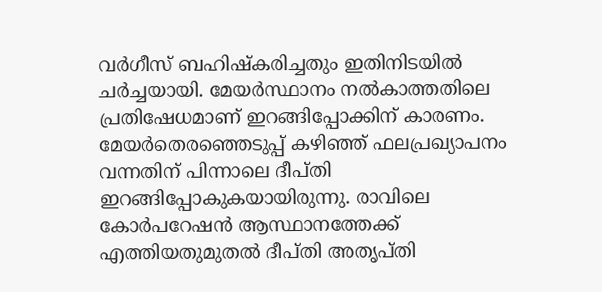വർഗീസ്‌ ബഹിഷ്‌കരിച്ചതും ഇതിനിടയിൽ ചർച്ചയായി. മേയർസ്ഥാനം നൽകാത്തതിലെ പ്രതിഷേധമാണ്‌ ഇറങ്ങിപ്പോക്കിന്‌ കാരണം. മേയർതെരഞ്ഞെടുപ്പ്‌ കഴിഞ്ഞ്‌ ഫലപ്രഖ്യാപനം വന്നതിന്‌ പിന്നാലെ ദീപ്‌തി ഇറങ്ങിപ്പോകുകയായിരുന്നു. രാവിലെ കോർപറേഷൻ ആസ്ഥാനത്തേക്ക്‌ എത്തിയതുമുതൽ ദീപ്‌തി അതൃപ്‌തി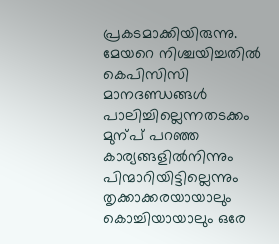പ്രകടമാക്കിയിരുന്നു. മേയറെ നിശ്ചയിച്ചതിൽ കെപിസിസി മാനദണ്ഡങ്ങൾ പാലിച്ചില്ലെന്നതടക്കം മുന്പ്‌ പറഞ്ഞ കാര്യങ്ങളിൽനിന്നും പിന്മാറിയിട്ടില്ലെന്നും തൃക്കാക്കരയായാലും കൊച്ചിയായാലും ഒരേ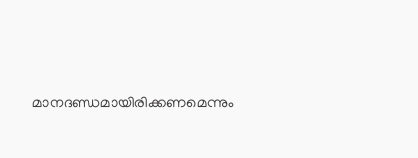മാനദണ്ഡമായിരിക്കണമെന്നും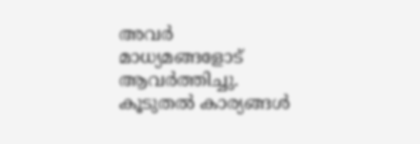അവർ മാധ്യമങ്ങളോട്‌ ആവർത്തിച്ചു. കൂടുതൽ കാര്യങ്ങൾ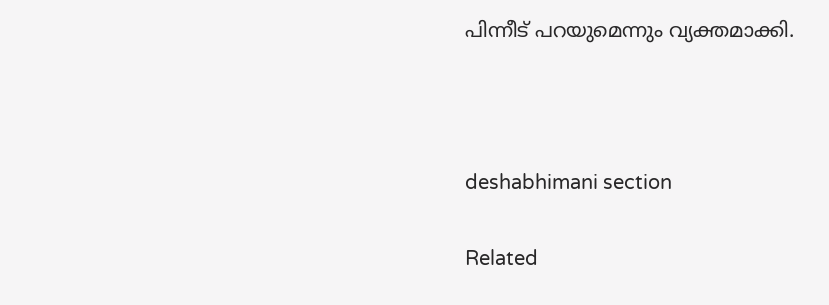പിന്നീട്‌ പറയുമെന്നും വ്യക്തമാക്കി.



deshabhimani section

Related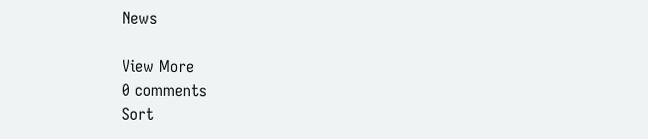News

View More
0 comments
Sort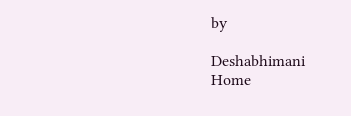by

Deshabhimani
Home